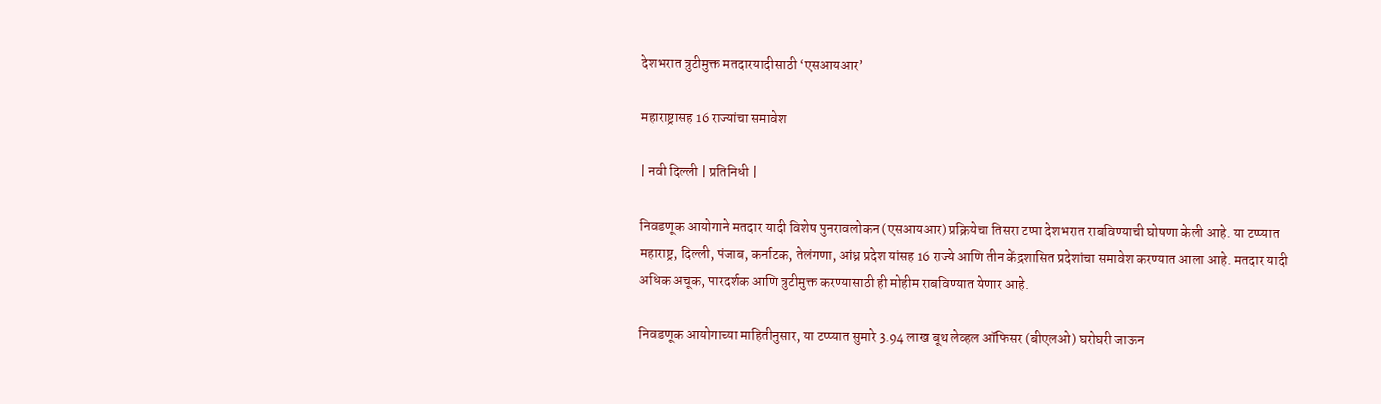देशभरात त्रुटीमुक्त मतदारयादीसाठी ‌‘एसआयआर’

महाराष्ट्रासह 16 राज्यांचा समावेश

| नवी दिल्ली | प्रतिनिधी |

निवडणूक आयोगाने मतदार यादी विशेष पुनरावलोकन (एसआयआर) प्रक्रियेचा तिसरा टप्पा देशभरात राबविण्याची घोषणा केली आहे. या टप्प्यात महाराष्ट्र, दिल्ली, पंजाब, कर्नाटक, तेलंगणा, आंध्र प्रदेश यांसह 16 राज्ये आणि तीन केंद्रशासित प्रदेशांचा समावेश करण्यात आला आहे. मतदार यादी अधिक अचूक, पारदर्शक आणि त्रुटीमुक्त करण्यासाठी ही मोहीम राबविण्यात येणार आहे.

निवडणूक आयोगाच्या माहितीनुसार, या टप्प्यात सुमारे 3.94 लाख बूथ लेव्हल ऑफिसर (बीएलओ) घरोघरी जाऊन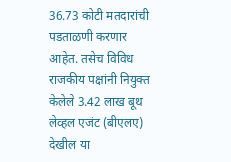36.73 कोटी मतदारांची पडताळणी करणार आहेत. तसेच विविध राजकीय पक्षांनी नियुक्त केलेले 3.42 लाख बूथ लेव्हल एजंट (बीएलए) देखील या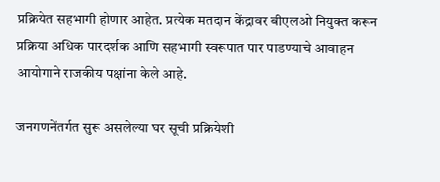प्रक्रियेत सहभागी होणार आहेत. प्रत्येक मतदान केंद्रावर बीएलओ नियुक्त करून प्रक्रिया अधिक पारदर्शक आणि सहभागी स्वरूपात पार पाडण्याचे आवाहन आयोगाने राजकीय पक्षांना केले आहे.

जनगणनेंतर्गत सुरू असलेल्या घर सूची प्रक्रियेशी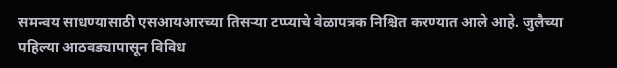समन्वय साधण्यासाठी एसआयआरच्या तिसऱ्या टप्प्याचे वेळापत्रक निश्चित करण्यात आले आहे. जुलैच्या पहिल्या आठवड्यापासून विविध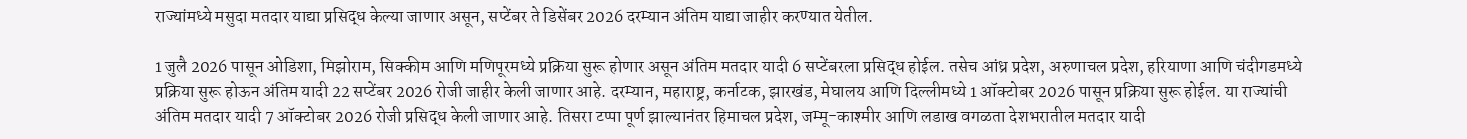राज्यांमध्ये मसुदा मतदार याद्या प्रसिद्ध केल्या जाणार असून, सप्टेंबर ते डिसेंबर 2026 दरम्यान अंतिम याद्या जाहीर करण्यात येतील.

1 जुलै 2026 पासून ओडिशा, मिझोराम, सिक्कीम आणि मणिपूरमध्ये प्रक्रिया सुरू होणार असून अंतिम मतदार यादी 6 सप्टेंबरला प्रसिद्ध होईल. तसेच आंध्र प्रदेश, अरुणाचल प्रदेश, हरियाणा आणि चंदीगडमध्ये प्रक्रिया सुरू होऊन अंतिम यादी 22 सप्टेंबर 2026 रोजी जाहीर केली जाणार आहे. दरम्यान, महाराष्ट्र, कर्नाटक, झारखंड, मेघालय आणि दिल्लीमध्ये 1 ऑक्टोबर 2026 पासून प्रक्रिया सुरू होईल. या राज्यांची अंतिम मतदार यादी 7 ऑक्टोबर 2026 रोजी प्रसिद्ध केली जाणार आहे. तिसरा टप्पा पूर्ण झाल्यानंतर हिमाचल प्रदेश, जम्मू-काश्मीर आणि लडाख वगळता देशभरातील मतदार यादी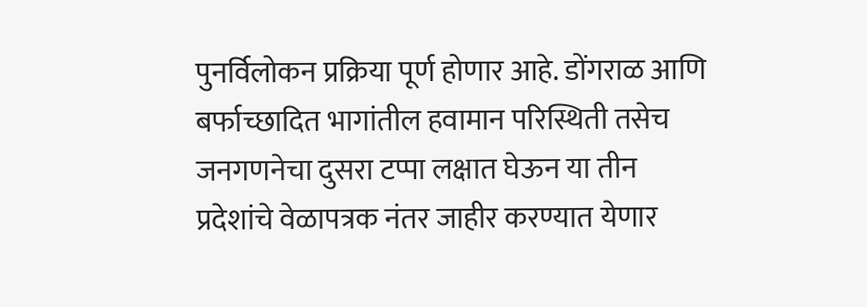पुनर्विलोकन प्रक्रिया पूर्ण होणार आहे. डोंगराळ आणि बर्फाच्छादित भागांतील हवामान परिस्थिती तसेच जनगणनेचा दुसरा टप्पा लक्षात घेऊन या तीन प्रदेशांचे वेळापत्रक नंतर जाहीर करण्यात येणार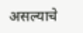असल्याचे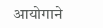आयोगाने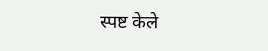स्पष्ट केले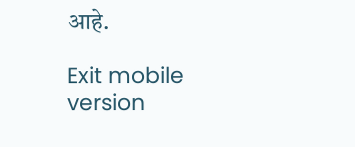आहे.

Exit mobile version